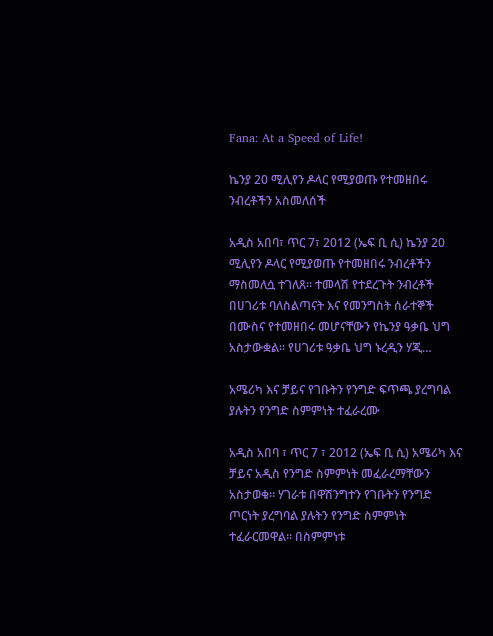Fana: At a Speed of Life!

ኬንያ 20 ሚሊየን ዶላር የሚያወጡ የተመዘበሩ ንብረቶችን አስመለሰች

አዲስ አበባ፣ ጥር 7፣ 2012 (ኤፍ ቢ ሲ) ኬንያ 20 ሚሊየን ዶላር የሚያወጡ የተመዘበሩ ንብረቶችን ማስመለሷ ተገለጸ። ተመላሽ የተደረጉት ንብረቶች በሀገሪቱ ባለስልጣናት እና የመንግስት ሰራተኞች በሙስና የተመዘበሩ መሆናቸውን የኬንያ ዓቃቤ ህግ አስታውቋል። የሀገሪቱ ዓቃቤ ህግ ኑረዲን ሃጂ…

አሜሪካ እና ቻይና የገቡትን የንግድ ፍጥጫ ያረግባል ያሉትን የንግድ ስምምነት ተፈራረሙ

አዲስ አበባ ፣ ጥር 7 ፣ 2012 (ኤፍ ቢ ሲ) አሜሪካ እና ቻይና አዲስ የንግድ ስምምነት መፈራረማቸውን አስታወቁ። ሃገራቱ በዋሽንግተን የገቡትን የንግድ ጦርነት ያረግባል ያሉትን የንግድ ስምምነት ተፈራርመዋል። በስምምነቱ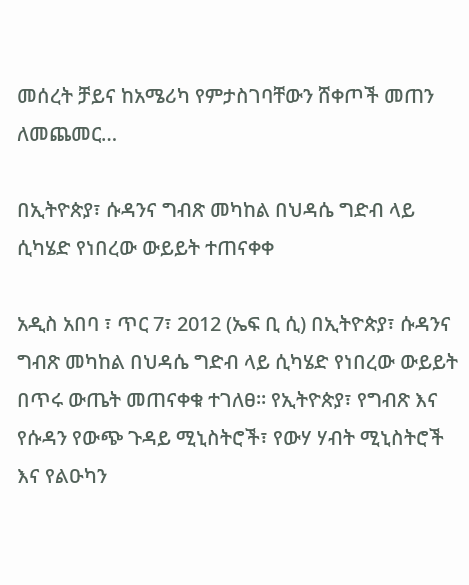መሰረት ቻይና ከአሜሪካ የምታስገባቸውን ሸቀጦች መጠን ለመጨመር…

በኢትዮጵያ፣ ሱዳንና ግብጽ መካከል በህዳሴ ግድብ ላይ ሲካሄድ የነበረው ውይይት ተጠናቀቀ

አዲስ አበባ ፣ ጥር 7፣ 2012 (ኤፍ ቢ ሲ) በኢትዮጵያ፣ ሱዳንና ግብጽ መካከል በህዳሴ ግድብ ላይ ሲካሄድ የነበረው ውይይት በጥሩ ውጤት መጠናቀቁ ተገለፀ። የኢትዮጵያ፣ የግብጽ እና የሱዳን የውጭ ጉዳይ ሚኒስትሮች፣ የውሃ ሃብት ሚኒስትሮች እና የልዑካን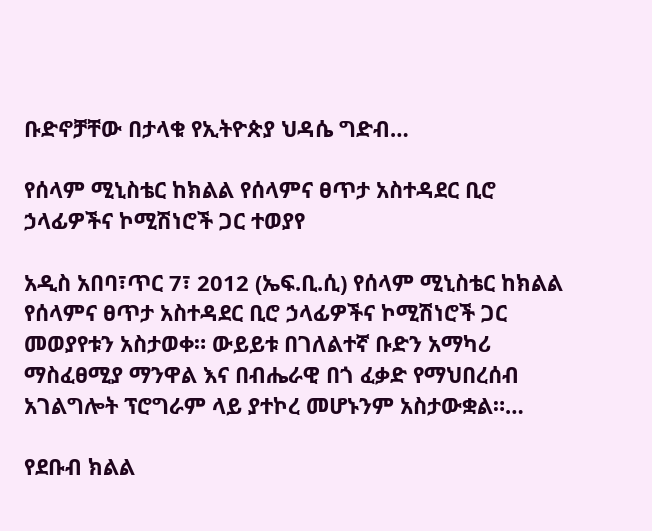ቡድኖቻቸው በታላቁ የኢትዮጵያ ህዳሴ ግድብ…

የሰላም ሚኒስቴር ከክልል የሰላምና ፀጥታ አስተዳደር ቢሮ ኃላፊዎችና ኮሚሽነሮች ጋር ተወያየ

አዲስ አበባ፣ጥር 7፣ 2012 (ኤፍ.ቢ.ሲ) የሰላም ሚኒስቴር ከክልል የሰላምና ፀጥታ አስተዳደር ቢሮ ኃላፊዎችና ኮሚሽነሮች ጋር መወያየቱን አስታወቀ። ውይይቱ በገለልተኛ ቡድን አማካሪ ማስፈፀሚያ ማንዋል እና በብሔራዊ በጎ ፈቃድ የማህበረሰብ አገልግሎት ፕሮግራም ላይ ያተኮረ መሆኑንም አስታውቋል።…

የደቡብ ክልል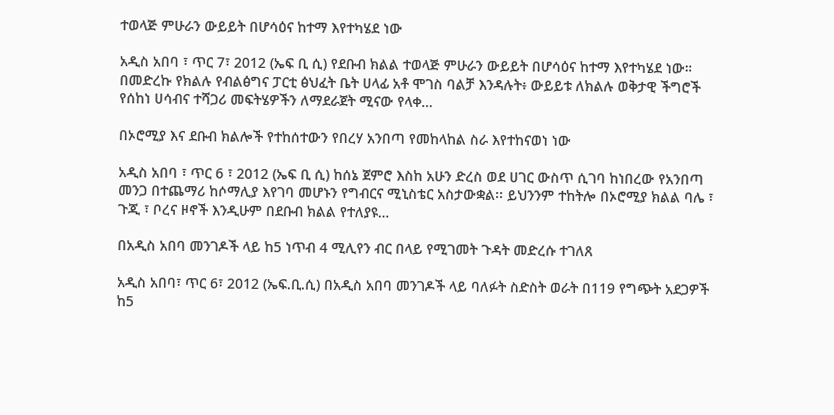ተወላጅ ምሁራን ውይይት በሆሳዕና ከተማ እየተካሄደ ነው

አዲስ አበባ ፣ ጥር 7፣ 2012 (ኤፍ ቢ ሲ) የደቡብ ክልል ተወላጅ ምሁራን ውይይት በሆሳዕና ከተማ እየተካሄደ ነው። በመድረኩ የክልሉ የብልፅግና ፓርቲ ፅህፈት ቤት ሀላፊ አቶ ሞገስ ባልቻ እንዳሉት፥ ውይይቱ ለክልሉ ወቅታዊ ችግሮች የሰከነ ሀሳብና ተሻጋሪ መፍትሄዎችን ለማደራጀት ሚናው የላቀ…

በኦሮሚያ እና ደቡብ ክልሎች የተከሰተውን የበረሃ አንበጣ የመከላከል ስራ እየተከናወነ ነው

አዲስ አበባ ፣ ጥር 6 ፣ 2012 (ኤፍ ቢ ሲ) ከሰኔ ጀምሮ እስከ አሁን ድረስ ወደ ሀገር ውስጥ ሲገባ ከነበረው የአንበጣ መንጋ በተጨማሪ ከሶማሊያ እየገባ መሆኑን የግብርና ሚኒስቴር አስታውቋል፡፡ ይህንንም ተከትሎ በኦሮሚያ ክልል ባሌ ፣ ጉጂ ፣ ቦረና ዞኖች እንዲሁም በደቡብ ክልል የተለያዩ…

በአዲስ አበባ መንገዶች ላይ ከ5 ነጥብ 4 ሚሊየን ብር በላይ የሚገመት ጉዳት መድረሱ ተገለጸ

አዲስ አበባ፣ ጥር 6፣ 2012 (ኤፍ.ቢ.ሲ) በአዲስ አበባ መንገዶች ላይ ባለፉት ስድስት ወራት በ119 የግጭት አደጋዎች ከ5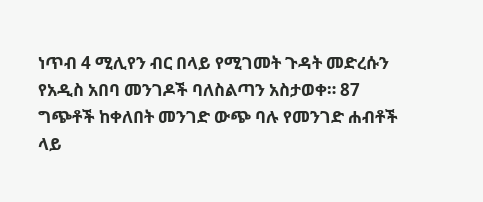ነጥብ 4 ሚሊየን ብር በላይ የሚገመት ጉዳት መድረሱን የአዲስ አበባ መንገዶች ባለስልጣን አስታወቀ። 87 ግጭቶች ከቀለበት መንገድ ውጭ ባሉ የመንገድ ሐብቶች ላይ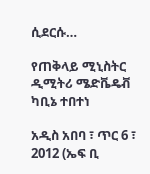ሲደርሱ…

የጠቅላይ ሚኒስትር ዲሚትሪ ሜድቬዴቭ ካቢኔ ተበተነ

አዲስ አበባ ፣ ጥር 6 ፣ 2012 (ኤፍ ቢ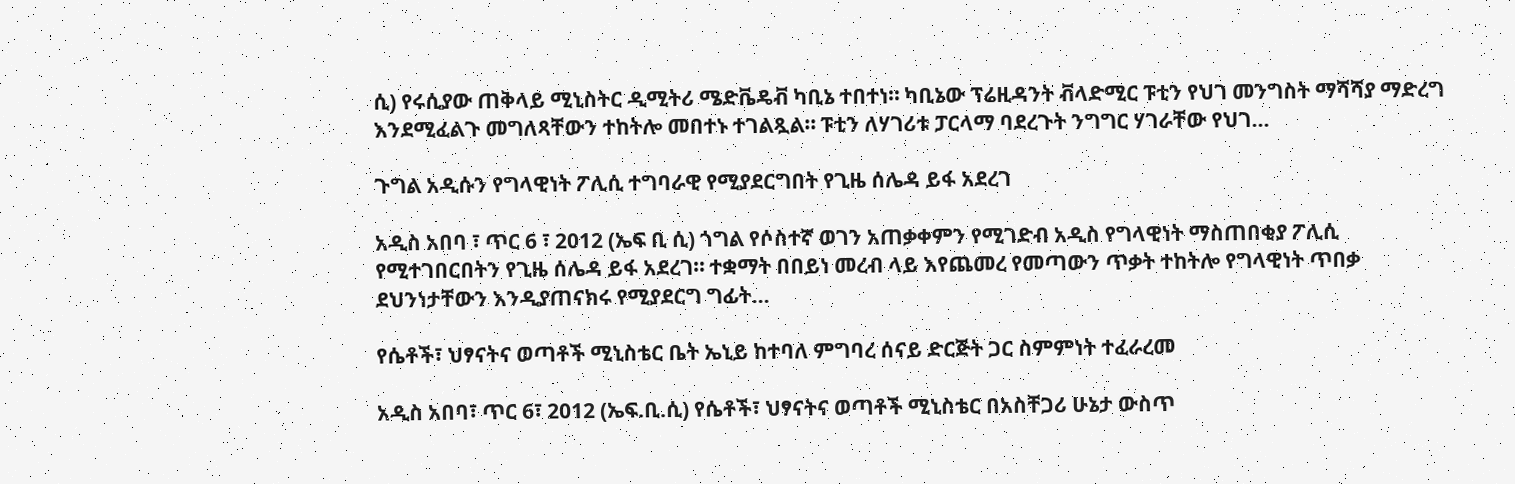ሲ) የሩሲያው ጠቅላይ ሚኒስትር ዲሚትሪ ሜድቬዴቭ ካቢኔ ተበተነ። ካቢኔው ፕሬዚዳንት ቭላድሚር ፑቲን የህገ መንግስት ማሻሻያ ማድረግ እንደሚፈልጉ መግለጻቸውን ተከትሎ መበተኑ ተገልጿል። ፑቲን ለሃገሪቱ ፓርላማ ባደረጉት ንግግር ሃገራቸው የህገ…

ጉግል አዲሱን የግላዊነት ፖሊሲ ተግባራዊ የሚያደርግበት የጊዜ ሰሌዳ ይፋ አደረገ

አዲስ አበባ ፣ ጥር 6 ፣ 2012 (ኤፍ ቢ ሲ) ጎግል የሶስተኛ ወገን አጠቃቀምን የሚገድብ አዲስ የግላዊነት ማስጠበቂያ ፖሊሲ የሚተገበርበትን የጊዜ ሰሌዳ ይፋ አደረገ። ተቋማት በበይነ መረብ ላይ እየጨመረ የመጣውን ጥቃት ተከትሎ የግላዊነት ጥበቃ ደህንነታቸውን እንዲያጠናክሩ የሚያደርግ ግፊት…

የሴቶች፣ ህፃናትና ወጣቶች ሚኒስቴር ቤት ኤኒይ ከተባለ ምግባረ ሰናይ ድርጅት ጋር ስምምነት ተፈራረመ

አዲስ አበባ፣ ጥር 6፣ 2012 (ኤፍ.ቢ.ሲ) የሴቶች፣ ህፃናትና ወጣቶች ሚኒስቴር በአስቸጋሪ ሁኔታ ውስጥ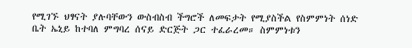የሚገኙ ህፃናት ያሉባቸውን ውስብስብ ችግሮች ለመፍታት የሚያስችል የስምምነት ሰነድ ቤት ኤኒይ ከተባለ ምግባረ ሰናይ ድርጅት ጋር ተፈራረመ። ስምምነቱን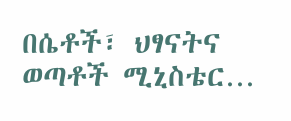በሴቶች፣ ህፃናትና ወጣቶች ሚኒስቴር…